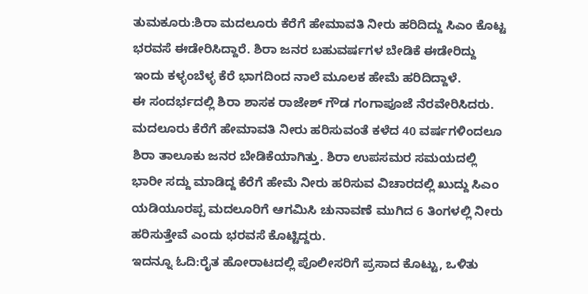ತುಮಕೂರು:ಶಿರಾ ಮದಲೂರು ಕೆರೆಗೆ ಹೇಮಾವತಿ ನೀರು ಹರಿದಿದ್ದು ಸಿಎಂ ಕೊಟ್ಟ ಭರವಸೆ ಈಡೇರಿಸಿದ್ದಾರೆ. ಶಿರಾ ಜನರ ಬಹುವರ್ಷಗಳ ಬೇಡಿಕೆ ಈಡೇರಿದ್ದು ಇಂದು ಕಳ್ಳಂಬೆಳ್ಳ ಕೆರೆ ಭಾಗದಿಂದ ನಾಲೆ ಮೂಲಕ ಹೇಮೆ ಹರಿದಿದ್ದಾಳೆ.
ಈ ಸಂದರ್ಭದಲ್ಲಿ ಶಿರಾ ಶಾಸಕ ರಾಜೇಶ್ ಗೌಡ ಗಂಗಾಪೂಜೆ ನೆರವೇರಿಸಿದರು. ಮದಲೂರು ಕೆರೆಗೆ ಹೇಮಾವತಿ ನೀರು ಹರಿಸುವಂತೆ ಕಳೆದ 40 ವರ್ಷಗಳಿಂದಲೂ ಶಿರಾ ತಾಲೂಕು ಜನರ ಬೇಡಿಕೆಯಾಗಿತ್ತು. ಶಿರಾ ಉಪಸಮರ ಸಮಯದಲ್ಲಿ ಭಾರೀ ಸದ್ದು ಮಾಡಿದ್ದ ಕೆರೆಗೆ ಹೇಮೆ ನೀರು ಹರಿಸುವ ವಿಚಾರದಲ್ಲಿ ಖುದ್ದು ಸಿಎಂ ಯಡಿಯೂರಪ್ಪ ಮದಲೂರಿಗೆ ಆಗಮಿಸಿ ಚುನಾವಣೆ ಮುಗಿದ 6 ತಿಂಗಳಲ್ಲಿ ನೀರು ಹರಿಸುತ್ತೇವೆ ಎಂದು ಭರವಸೆ ಕೊಟ್ಟಿದ್ದರು.
ಇದನ್ನೂ ಓದಿ:ರೈತ ಹೋರಾಟದಲ್ಲಿ ಪೊಲೀಸರಿಗೆ ಪ್ರಸಾದ ಕೊಟ್ಟು, ಒಳಿತು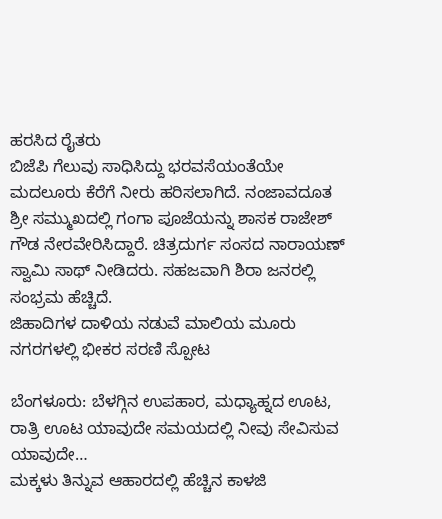ಹರಸಿದ ರೈತರು
ಬಿಜೆಪಿ ಗೆಲುವು ಸಾಧಿಸಿದ್ದು ಭರವಸೆಯಂತೆಯೇ ಮದಲೂರು ಕೆರೆಗೆ ನೀರು ಹರಿಸಲಾಗಿದೆ. ನಂಜಾವದೂತ ಶ್ರೀ ಸಮ್ಮುಖದಲ್ಲಿ ಗಂಗಾ ಪೂಜೆಯನ್ನು ಶಾಸಕ ರಾಜೇಶ್ ಗೌಡ ನೇರವೇರಿಸಿದ್ದಾರೆ. ಚಿತ್ರದುರ್ಗ ಸಂಸದ ನಾರಾಯಣ್ ಸ್ವಾಮಿ ಸಾಥ್ ನೀಡಿದರು. ಸಹಜವಾಗಿ ಶಿರಾ ಜನರಲ್ಲಿ ಸಂಭ್ರಮ ಹೆಚ್ಚಿದೆ.
ಜಿಹಾದಿಗಳ ದಾಳಿಯ ನಡುವೆ ಮಾಲಿಯ ಮೂರು ನಗರಗಳಲ್ಲಿ ಭೀಕರ ಸರಣಿ ಸ್ಪೋಟ

ಬೆಂಗಳೂರು: ಬೆಳಗ್ಗಿನ ಉಪಹಾರ, ಮಧ್ಯಾಹ್ನದ ಊಟ, ರಾತ್ರಿ ಊಟ ಯಾವುದೇ ಸಮಯದಲ್ಲಿ ನೀವು ಸೇವಿಸುವ ಯಾವುದೇ…
ಮಕ್ಕಳು ತಿನ್ನುವ ಆಹಾರದಲ್ಲಿ ಹೆಚ್ಚಿನ ಕಾಳಜಿ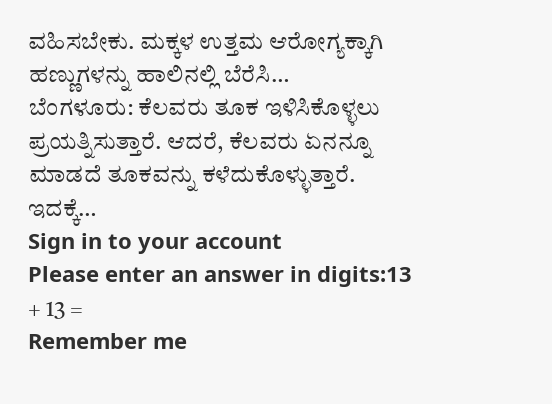ವಹಿಸಬೇಕು. ಮಕ್ಕಳ ಉತ್ತಮ ಆರೋಗ್ಯಕ್ಕಾಗಿ ಹಣ್ಣುಗಳನ್ನು ಹಾಲಿನಲ್ಲಿ ಬೆರೆಸಿ…
ಬೆಂಗಳೂರು: ಕೆಲವರು ತೂಕ ಇಳಿಸಿಕೊಳ್ಳಲು ಪ್ರಯತ್ನಿಸುತ್ತಾರೆ. ಆದರೆ, ಕೆಲವರು ಏನನ್ನೂ ಮಾಡದೆ ತೂಕವನ್ನು ಕಳೆದುಕೊಳ್ಳುತ್ತಾರೆ. ಇದಕ್ಕೆ…
Sign in to your account
Please enter an answer in digits:13 + 13 =
Remember me